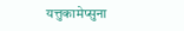यत्तुकामेप्सुना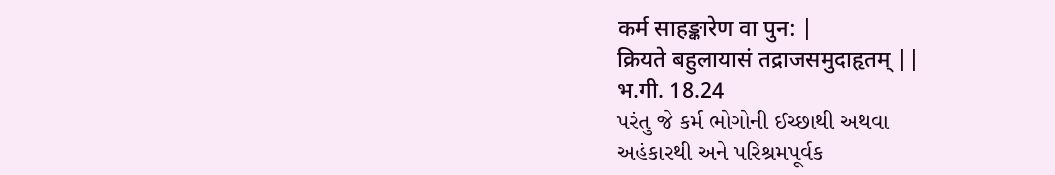कर्म साहङ्कारेण वा पुन: |
क्रियते बहुलायासं तद्राजसमुदाहृतम् ||
भ.गी. 18.24
પરંતુ જે કર્મ ભોગોની ઈચ્છાથી અથવા
અહંકારથી અને પરિશ્રમપૂર્વક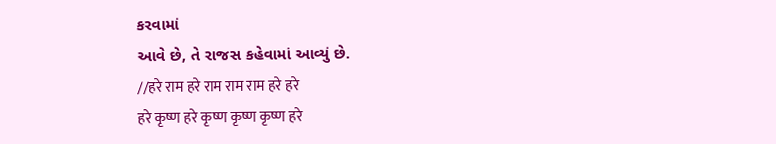કરવામાં
આવે છે, તે રાજસ કહેવામાં આવ્યું છે.
//हरे राम हरे राम राम राम हरे हरे
हरे कृष्ण हरे कृष्ण कृष्ण कृष्ण हरे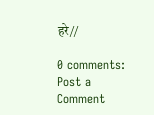हरे//

0 comments:
Post a Comment